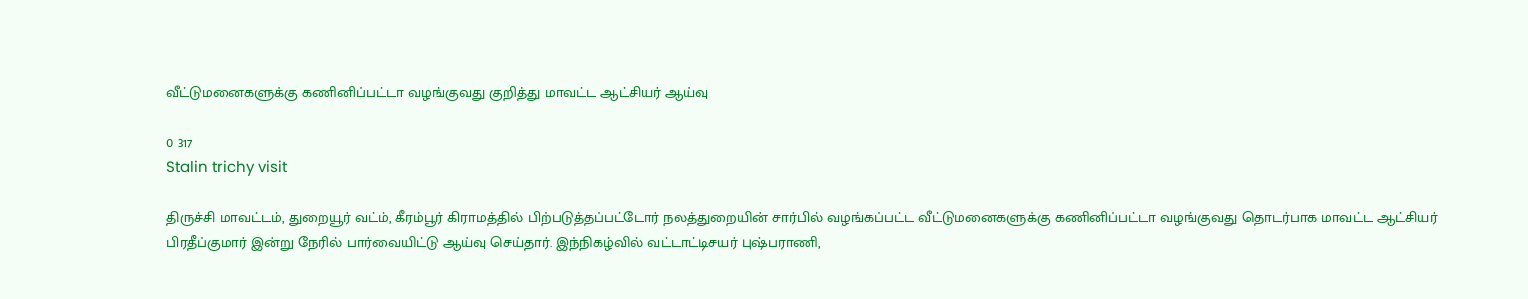வீட்டுமனைகளுக்கு கணினிப்பட்டா வழங்குவது குறித்து மாவட்ட ஆட்சியர் ஆய்வு

0 317
Stalin trichy visit

திருச்சி மாவட்டம், துறையூர் வட்ம், கீரம்பூர் கிராமத்தில் பிற்படுத்தப்பட்டோர் நலத்துறையின் சார்பில் வழங்கப்பட்ட வீட்டுமனைகளுக்கு கணினிப்பட்டா வழங்குவது தொடர்பாக மாவட்ட ஆட்சியர் பிரதீப்குமார் இன்று நேரில் பார்வையிட்டு ஆய்வு செய்தார். இந்நிகழ்வில் வட்டாட்டிசயர் புஷ்பராணி,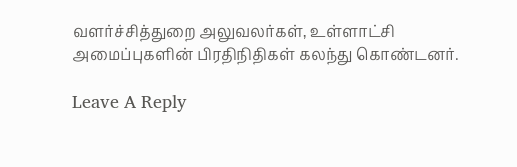வளர்ச்சித்துறை அலுவலர்கள், உள்ளாட்சி அமைப்புகளின் பிரதிநிதிகள் கலந்து கொண்டனர்.

Leave A Reply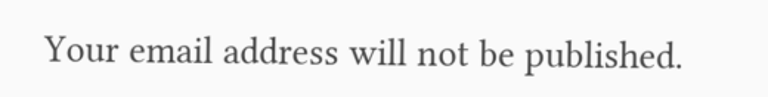Your email address will not be published.